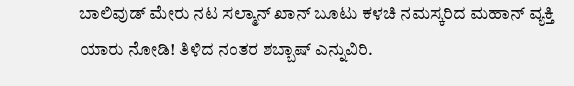ಬಾಲಿವುಡ್ ಮೇರು ನಟ ಸಲ್ಮಾನ್ ಖಾನ್ ಬೂಟು ಕಳಚಿ ನಮಸ್ಕರಿದ ಮಹಾನ್ ವ್ಯಕ್ತಿ ಯಾರು ನೋಡಿ! ತಿಳಿದ ನಂತರ ಶಬ್ಬಾಷ್ ಎನ್ನುವಿರಿ.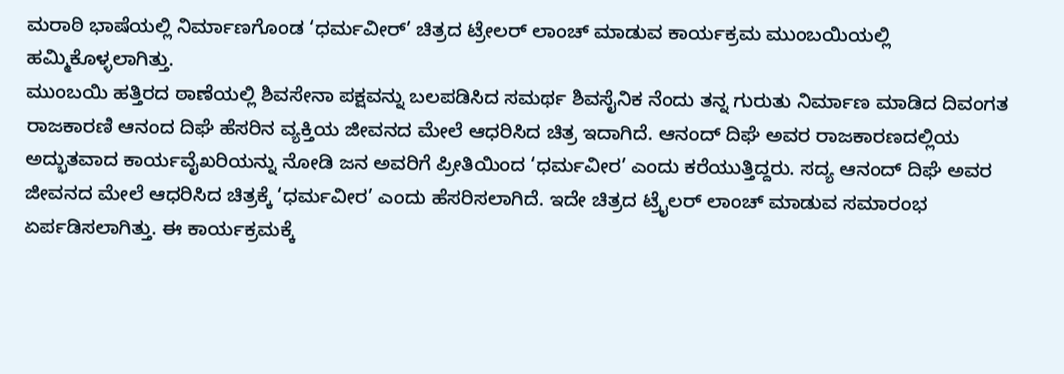ಮರಾಠಿ ಭಾಷೆಯಲ್ಲಿ ನಿರ್ಮಾಣಗೊಂಡ ‘ಧರ್ಮವೀರ್’ ಚಿತ್ರದ ಟ್ರೇಲರ್ ಲಾಂಚ್ ಮಾಡುವ ಕಾರ್ಯಕ್ರಮ ಮುಂಬಯಿಯಲ್ಲಿ ಹಮ್ಮಿಕೊಳ್ಳಲಾಗಿತ್ತು.
ಮುಂಬಯಿ ಹತ್ತಿರದ ಠಾಣೆಯಲ್ಲಿ ಶಿವಸೇನಾ ಪಕ್ಷವನ್ನು ಬಲಪಡಿಸಿದ ಸಮರ್ಥ ಶಿವಸೈನಿಕ ನೆಂದು ತನ್ನ ಗುರುತು ನಿರ್ಮಾಣ ಮಾಡಿದ ದಿವಂಗತ ರಾಜಕಾರಣಿ ಆನಂದ ದಿಘೆ ಹೆಸರಿನ ವ್ಯಕ್ತಿಯ ಜೀವನದ ಮೇಲೆ ಆಧರಿಸಿದ ಚಿತ್ರ ಇದಾಗಿದೆ. ಆನಂದ್ ದಿಘೆ ಅವರ ರಾಜಕಾರಣದಲ್ಲಿಯ ಅದ್ಭುತವಾದ ಕಾರ್ಯವೈಖರಿಯನ್ನು ನೋಡಿ ಜನ ಅವರಿಗೆ ಪ್ರೀತಿಯಿಂದ ‘ಧರ್ಮವೀರ’ ಎಂದು ಕರೆಯುತ್ತಿದ್ದರು. ಸದ್ಯ ಆನಂದ್ ದಿಘೆ ಅವರ ಜೀವನದ ಮೇಲೆ ಆಧರಿಸಿದ ಚಿತ್ರಕ್ಕೆ ‘ಧರ್ಮವೀರ’ ಎಂದು ಹೆಸರಿಸಲಾಗಿದೆ. ಇದೇ ಚಿತ್ರದ ಟ್ರೈಲರ್ ಲಾಂಚ್ ಮಾಡುವ ಸಮಾರಂಭ ಏರ್ಪಡಿಸಲಾಗಿತ್ತು. ಈ ಕಾರ್ಯಕ್ರಮಕ್ಕೆ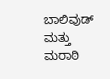ಬಾಲಿವುಡ್ ಮತ್ತು ಮರಾಠಿ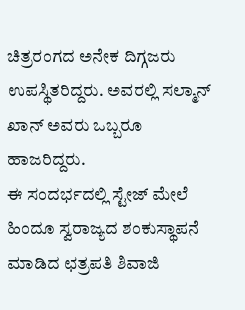ಚಿತ್ರರಂಗದ ಅನೇಕ ದಿಗ್ಗಜರು ಉಪಸ್ಥಿತರಿದ್ದರು. ಅವರಲ್ಲಿ ಸಲ್ಮಾನ್ ಖಾನ್ ಅವರು ಒಬ್ಬರೂ ಹಾಜರಿದ್ದರು.
ಈ ಸಂದರ್ಭದಲ್ಲಿ ಸ್ಟೇಜ್ ಮೇಲೆ ಹಿಂದೂ ಸ್ವರಾಜ್ಯದ ಶಂಕುಸ್ಥಾಪನೆ ಮಾಡಿದ ಛತ್ರಪತಿ ಶಿವಾಜಿ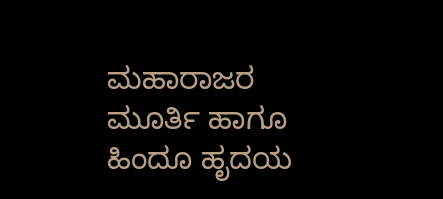ಮಹಾರಾಜರ ಮೂರ್ತಿ ಹಾಗೂ ಹಿಂದೂ ಹೃದಯ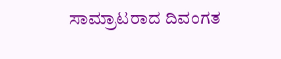ಸಾಮ್ರಾಟರಾದ ದಿವಂಗತ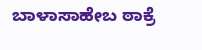ಬಾಳಾಸಾಹೇಬ ಠಾಕ್ರೆ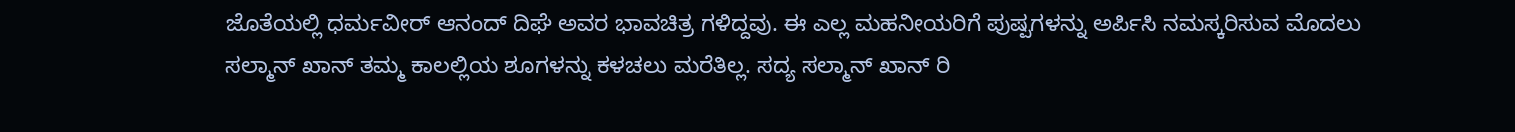ಜೊತೆಯಲ್ಲಿ ಧರ್ಮವೀರ್ ಆನಂದ್ ದಿಘೆ ಅವರ ಭಾವಚಿತ್ರ ಗಳಿದ್ದವು. ಈ ಎಲ್ಲ ಮಹನೀಯರಿಗೆ ಪುಷ್ಪಗಳನ್ನು ಅರ್ಪಿಸಿ ನಮಸ್ಕರಿಸುವ ಮೊದಲು ಸಲ್ಮಾನ್ ಖಾನ್ ತಮ್ಮ ಕಾಲಲ್ಲಿಯ ಶೂಗಳನ್ನು ಕಳಚಲು ಮರೆತಿಲ್ಲ. ಸದ್ಯ ಸಲ್ಮಾನ್ ಖಾನ್ ರಿ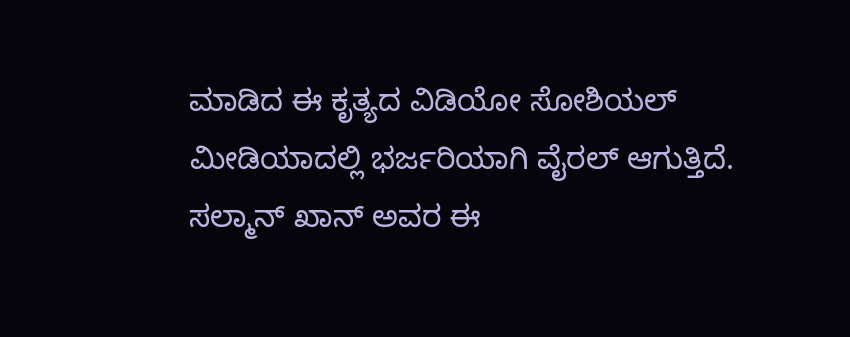ಮಾಡಿದ ಈ ಕೃತ್ಯದ ವಿಡಿಯೋ ಸೋಶಿಯಲ್ ಮೀಡಿಯಾದಲ್ಲಿ ಭರ್ಜರಿಯಾಗಿ ವೈರಲ್ ಆಗುತ್ತಿದೆ. ಸಲ್ಮಾನ್ ಖಾನ್ ಅವರ ಈ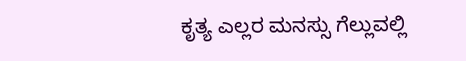ಕೃತ್ಯ ಎಲ್ಲರ ಮನಸ್ಸು ಗೆಲ್ಲುವಲ್ಲಿ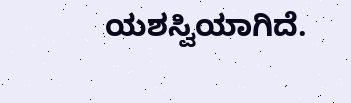ಯಶಸ್ವಿಯಾಗಿದೆ.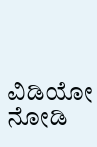ವಿಡಿಯೋ ನೋಡಿ